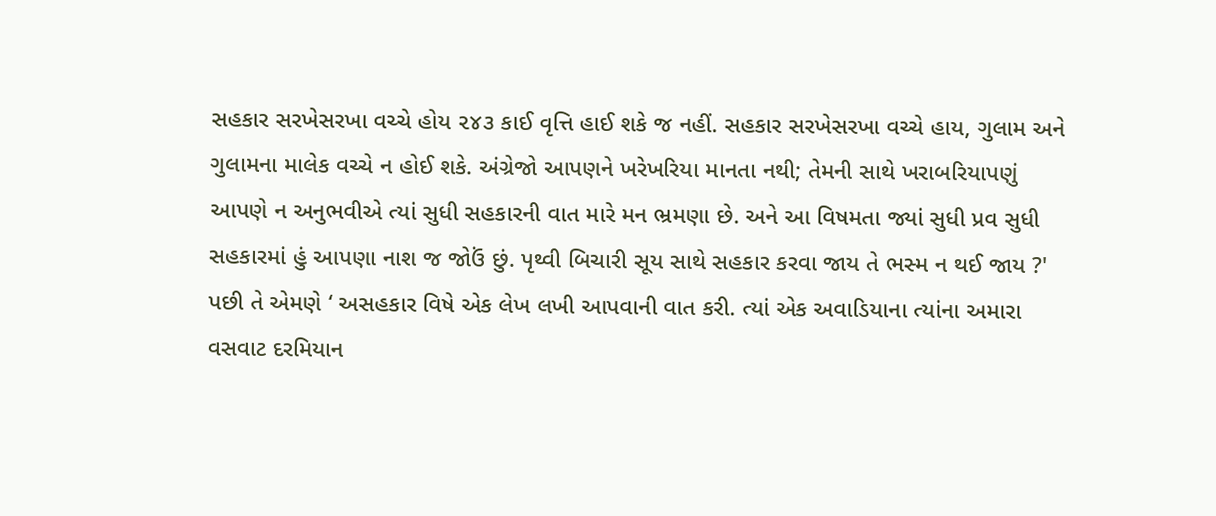સહકાર સરખેસરખા વચ્ચે હોય ૨૪૩ કાઈ વૃત્તિ હાઈ શકે જ નહીં. સહકાર સરખેસરખા વચ્ચે હાય, ગુલામ અને ગુલામના માલેક વચ્ચે ન હોઈ શકે. અંગ્રેજો આપણને ખરેખરિયા માનતા નથી; તેમની સાથે ખરાબરિયાપણું આપણે ન અનુભવીએ ત્યાં સુધી સહકારની વાત મારે મન ભ્રમણા છે. અને આ વિષમતા જ્યાં સુધી પ્રવ સુધી સહકારમાં હું આપણા નાશ જ જોઉં છું. પૃથ્વી બિચારી સૂય સાથે સહકાર કરવા જાય તે ભસ્મ ન થઈ જાય ?' પછી તે એમણે ‘ અસહકાર વિષે એક લેખ લખી આપવાની વાત કરી. ત્યાં એક અવાડિયાના ત્યાંના અમારા વસવાટ દરમિયાન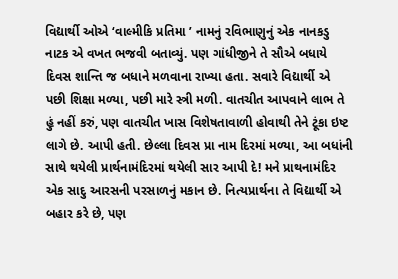વિદ્યાર્થી ઓએ ‘વાલ્મીકિ પ્રતિમા ’ નામનું રવિભાણુનું એક નાનકડુ નાટક એ વખત ભજવી બતાવ્યું. પણ ગાંધીજીને તે સૌએ બધાયે દિવસ શાન્તિ જ બધાને મળવાના રાખ્યા હતા. સવારે વિદ્યાર્થી એ પછી શિક્ષા મળ્યા, પછી મારે સ્ત્રી મળી. વાતચીત આપવાને લાભ તે હું નહીં કરું, પણ વાતચીત ખાસ વિશેષતાવાળી હોવાથી તેને ટૂંકા ઇષ્ટ લાગે છે. આપી હતી. છેલ્લા દિવસ પ્રા નામ દિરમાં મળ્યા, આ બધાંની સાથે થયેલી પ્રાર્થનામંદિરમાં થયેલી સાર આપી દે! મને પ્રાથનામંદિર એક સાદુ આરસની પરસાળનું મકાન છે. નિત્યપ્રાર્થના તે વિદ્યાર્થી એ બહાર કરે છે, પણ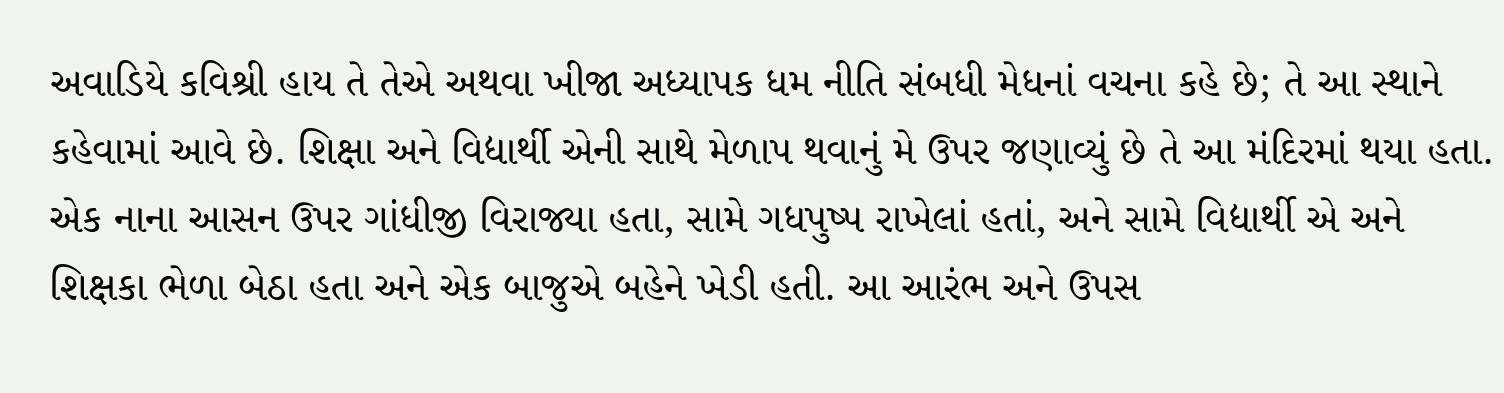અવાડિયે કવિશ્રી હાય તે તેએ અથવા ખીજા અધ્યાપક ધમ નીતિ સંબધી મેધનાં વચના કહે છે; તે આ સ્થાને કહેવામાં આવે છે. શિક્ષા અને વિદ્યાર્થી એની સાથે મેળાપ થવાનું મે ઉપર જણાવ્યું છે તે આ મંદિરમાં થયા હતા. એક નાના આસન ઉપર ગાંધીજી વિરાજ્યા હતા, સામે ગધપુષ્પ રાખેલાં હતાં, અને સામે વિદ્યાર્થી એ અને શિક્ષકા ભેળા બેઠા હતા અને એક બાજુએ બહેને ખેડી હતી. આ આરંભ અને ઉપસ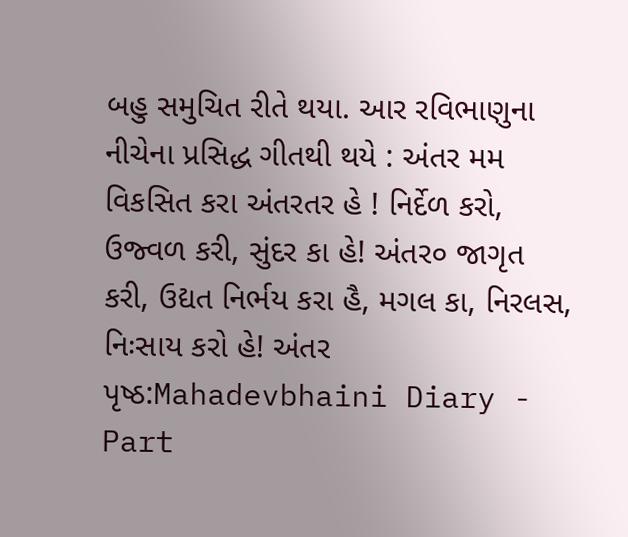બહુ સમુચિત રીતે થયા. આર રવિભાણુના નીચેના પ્રસિદ્ધ ગીતથી થયે : અંતર મમ વિકસિત કરા અંતરતર હે ! નિર્દેળ કરો, ઉજ્વળ કરી, સુંદર કા હે! અંતર૦ જાગૃત કરી, ઉદ્યત નિર્ભય કરા હૈ, મગલ કા, નિરલસ, નિઃસાય કરો હે! અંતર
પૃષ્ઠ:Mahadevbhaini Diary - Part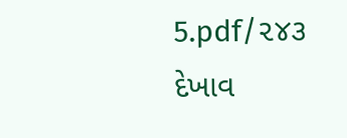5.pdf/૨૪૩
દેખાવ